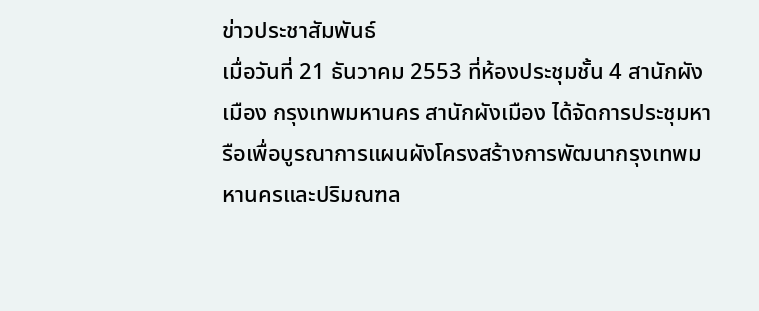ข่าวประชาสัมพันธ์
เมื่อวันที่ 21 ธันวาคม 2553 ที่ห้องประชุมชั้น 4 สานักผังเมือง กรุงเทพมหานคร สานักผังเมือง ได้จัดการประชุมหารือเพื่อบูรณาการแผนผังโครงสร้างการพัฒนากรุงเทพมหานครและปริมณฑล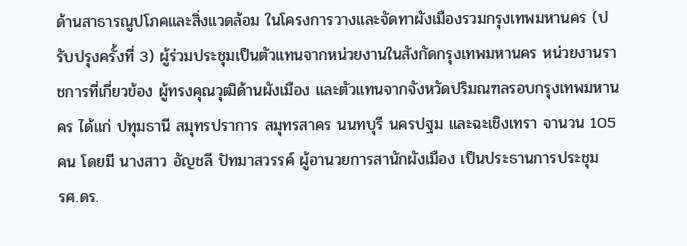ด้านสาธารณูปโภคและสิ่งแวดล้อม ในโครงการวางและจัดทาผังเมืองรวมกรุงเทพมหานคร (ปรับปรุงครั้งที่ 3) ผู้ร่วมประชุมเป็นตัวแทนจากหน่วยงานในสังกัดกรุงเทพมหานคร หน่วยงานราชการที่เกี่ยวข้อง ผู้ทรงคุณวุฒิด้านผังเมือง และตัวแทนจากจังหวัดปริมณฑลรอบกรุงเทพมหานคร ได้แก่ ปทุมธานี สมุทรปราการ สมุทรสาคร นนทบุรี นครปฐม และฉะเชิงเทรา จานวน 105 คน โดยมี นางสาว อัญชลี ปัทมาสวรรค์ ผู้อานวยการสานักผังเมือง เป็นประธานการประชุม
รศ.ดร.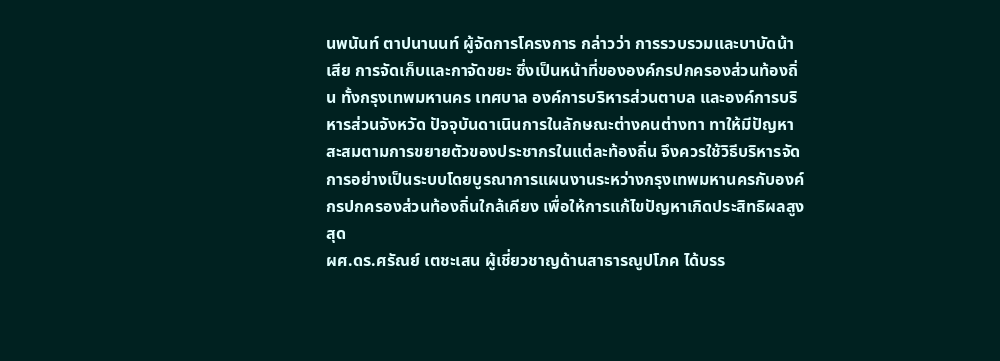นพนันท์ ตาปนานนท์ ผู้จัดการโครงการ กล่าวว่า การรวบรวมและบาบัดน้าเสีย การจัดเก็บและกาจัดขยะ ซึ่งเป็นหน้าที่ขององค์กรปกครองส่วนท้องถิ่น ทั้งกรุงเทพมหานคร เทศบาล องค์การบริหารส่วนตาบล และองค์การบริหารส่วนจังหวัด ปัจจุบันดาเนินการในลักษณะต่างคนต่างทา ทาให้มีปัญหาสะสมตามการขยายตัวของประชากรในแต่ละท้องถิ่น จึงควรใช้วิธีบริหารจัดการอย่างเป็นระบบโดยบูรณาการแผนงานระหว่างกรุงเทพมหานครกับองค์กรปกครองส่วนท้องถิ่นใกล้เคียง เพื่อให้การแก้ไขปัญหาเกิดประสิทธิผลสูงสุด
ผศ.ดร.ศรัณย์ เตชะเสน ผู้เชี่ยวชาญด้านสาธารณูปโภค ได้บรร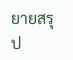ยายสรุป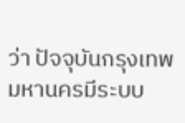ว่า ปัจจุบันกรุงเทพมหานครมีระบบ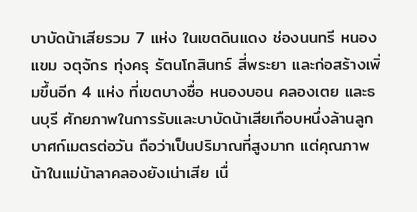บาบัดน้าเสียรวม 7 แห่ง ในเขตดินแดง ช่องนนทรี หนองแขม จตุจักร ทุ่งครุ รัตนโกสินทร์ สี่พระยา และก่อสร้างเพิ่มขึ้นอีก 4 แห่ง ที่เขตบางซื่อ หนองบอน คลองเตย และธนบุรี ศักยภาพในการรับและบาบัดน้าเสียเกือบหนึ่งล้านลูกบาศก์เมตรต่อวัน ถือว่าเป็นปริมาณที่สูงมาก แต่คุณภาพน้าในแม่น้าลาคลองยังเน่าเสีย เนื่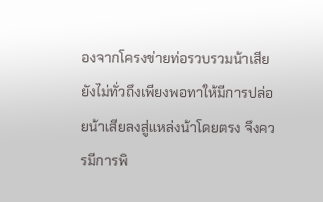องจากโครงข่ายท่อรวบรวมน้าเสียยังไม่ทั่วถึงเพียงพอทาให้มีการปล่อยน้าเสียลงสู่แหล่งน้าโดยตรง จึงควรมีการพิ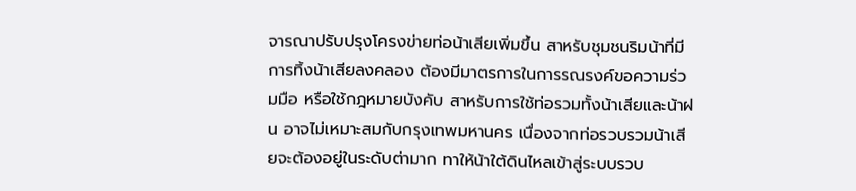จารณาปรับปรุงโครงข่ายท่อน้าเสียเพิ่มขึ้น สาหรับชุมชนริมน้าที่มีการทิ้งน้าเสียลงคลอง ต้องมีมาตรการในการรณรงค์ขอความร่วมมือ หรือใช้กฎหมายบังคับ สาหรับการใช้ท่อรวมทั้งน้าเสียและน้าฝน อาจไม่เหมาะสมกับกรุงเทพมหานคร เนื่องจากท่อรวบรวมน้าเสียจะต้องอยู่ในระดับต่ามาก ทาให้น้าใต้ดินไหลเข้าสู่ระบบรวบ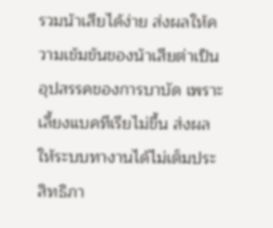รวมน้าเสียได้ง่าย ส่งผลให้ความเข้มข้นของน้าเสียต่าเป็นอุปสรรคของการบาบัด เพราะเลี้ยงแบคทีเรียไม่ขึ้น ส่งผลให้ระบบทางานได้ไม่เต็มประสิทธิภา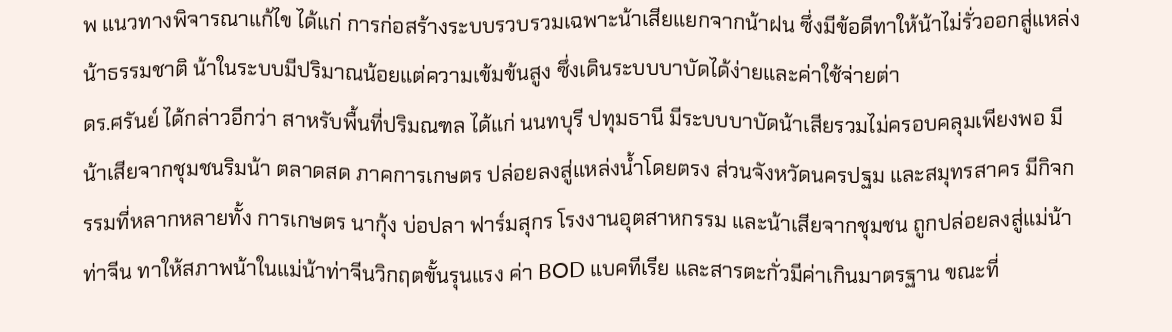พ แนวทางพิจารณาแก้ไข ได้แก่ การก่อสร้างระบบรวบรวมเฉพาะน้าเสียแยกจากน้าฝน ซึ่งมีข้อดีทาให้น้าไม่รั่วออกสู่แหล่งน้าธรรมชาติ น้าในระบบมีปริมาณน้อยแต่ความเข้มข้นสูง ซึ่งเดินระบบบาบัดได้ง่ายและค่าใช้จ่ายต่า
ดร.ศรันย์ ได้กล่าวอีกว่า สาหรับพื้นที่ปริมณฑล ได้แก่ นนทบุรี ปทุมธานี มีระบบบาบัดน้าเสียรวมไม่ครอบคลุมเพียงพอ มีน้าเสียจากชุมชนริมน้า ตลาดสด ภาคการเกษตร ปล่อยลงสู่แหล่งน้ำโดยตรง ส่วนจังหวัดนครปฐม และสมุทรสาคร มีกิจกรรมที่หลากหลายทั้ง การเกษตร นากุ้ง บ่อปลา ฟาร์มสุกร โรงงานอุตสาหกรรม และน้าเสียจากชุมชน ถูกปล่อยลงสู่แม่น้าท่าจีน ทาให้สภาพน้าในแม่น้าท่าจีนวิกฤตขั้นรุนแรง ค่า BOD แบคทีเรีย และสารตะกั่วมีค่าเกินมาตรฐาน ขณะที่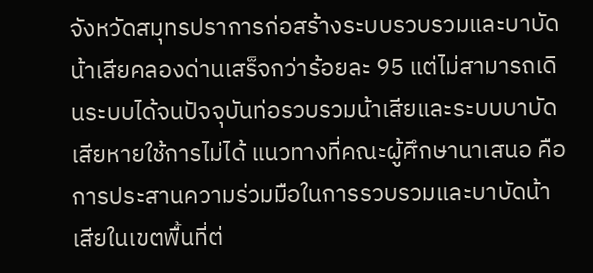จังหวัดสมุทรปราการก่อสร้างระบบรวบรวมและบาบัดน้าเสียคลองด่านเสร็จกว่าร้อยละ 95 แต่ไม่สามารถเดินระบบได้จนปัจจุบันท่อรวบรวมน้าเสียและระบบบาบัดเสียหายใช้การไม่ได้ แนวทางที่คณะผู้ศึกษานาเสนอ คือ การประสานความร่วมมือในการรวบรวมและบาบัดน้าเสียในเขตพื้นที่ต่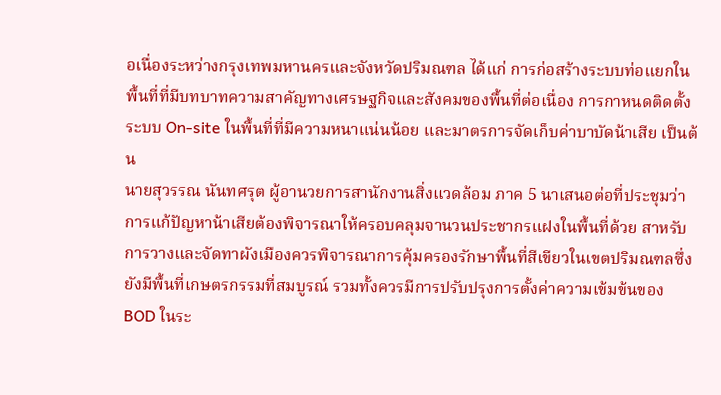อเนื่องระหว่างกรุงเทพมหานครและจังหวัดปริมณฑล ได้แก่ การก่อสร้างระบบท่อแยกในพื้นที่ที่มีบทบาทความสาคัญทางเศรษฐกิจและสังคมของพื้นที่ต่อเนื่อง การกาหนดติดตั้งระบบ On-site ในพื้นที่ที่มีความหนาแน่นน้อย และมาตรการจัดเก็บค่าบาบัดน้าเสีย เป็นต้น
นายสุวรรณ นันทศรุต ผู้อานวยการสานักงานสิ่งแวดล้อม ภาค 5 นาเสนอต่อที่ประชุมว่า การแก้ปัญหาน้าเสียต้องพิจารณาให้ครอบคลุมจานวนประชากรแฝงในพื้นที่ด้วย สาหรับการวางและจัดทาผังเมืองควรพิจารณาการคุ้มครองรักษาพื้นที่สีเขียวในเขตปริมณฑลซึ่งยังมีพื้นที่เกษตรกรรมที่สมบูรณ์ รวมทั้งควรมีการปรับปรุงการตั้งค่าความเข้มข้นของ BOD ในระ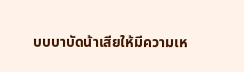บบบาบัดน้าเสียให้มีความเห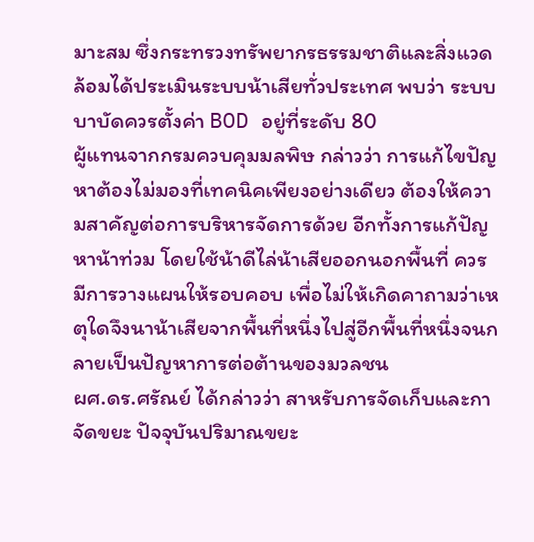มาะสม ซึ่งกระทรวงทรัพยากรธรรมชาติและสิ่งแวดล้อมได้ประเมินระบบน้าเสียทั่วประเทศ พบว่า ระบบบาบัดควรตั้งค่า BOD อยู่ที่ระดับ 80
ผู้แทนจากกรมควบคุมมลพิษ กล่าวว่า การแก้ไขปัญหาต้องไม่มองที่เทคนิคเพียงอย่างเดียว ต้องให้ความสาคัญต่อการบริหารจัดการด้วย อีกทั้งการแก้ปัญหาน้าท่วม โดยใช้น้าดีไล่น้าเสียออกนอกพื้นที่ ควรมีการวางแผนให้รอบคอบ เพื่อไม่ให้เกิดคาถามว่าเหตุใดจึงนาน้าเสียจากพื้นที่หนึ่งไปสู่อีกพื้นที่หนึ่งจนกลายเป็นปัญหาการต่อต้านของมวลชน
ผศ.ดร.ศรัณย์ ได้กล่าวว่า สาหรับการจัดเก็บและกาจัดขยะ ปัจจุบันปริมาณขยะ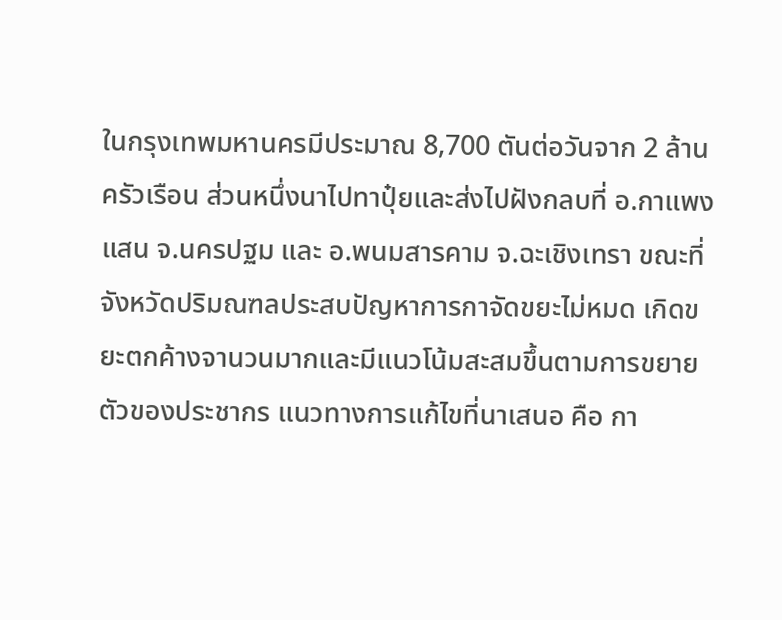ในกรุงเทพมหานครมีประมาณ 8,700 ตันต่อวันจาก 2 ล้านครัวเรือน ส่วนหนึ่งนาไปทาปุ๋ยและส่งไปฝังกลบที่ อ.กาแพงแสน จ.นครปฐม และ อ.พนมสารคาม จ.ฉะเชิงเทรา ขณะที่จังหวัดปริมณฑลประสบปัญหาการกาจัดขยะไม่หมด เกิดขยะตกค้างจานวนมากและมีแนวโน้มสะสมขึ้นตามการขยายตัวของประชากร แนวทางการแก้ไขที่นาเสนอ คือ กา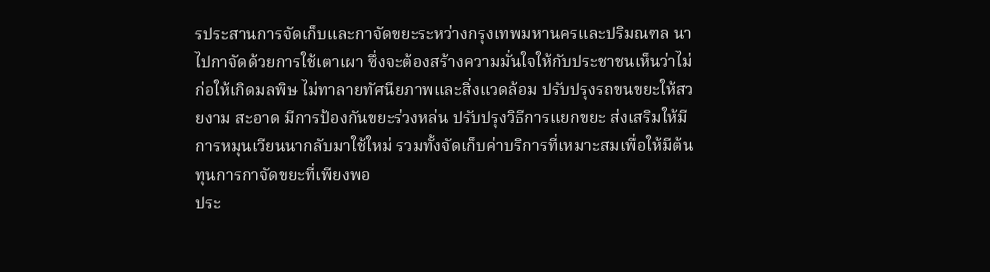รประสานการจัดเก็บและกาจัดขยะระหว่างกรุงเทพมหานครและปริมณฑล นาไปกาจัดด้วยการใช้เตาเผา ซึ่งจะต้องสร้างความมั่นใจให้กับประชาชนเห็นว่าไม่ก่อให้เกิดมลพิษ ไม่ทาลายทัศนียภาพและสิ่งแวดล้อม ปรับปรุงรถขนขยะให้สวยงาม สะอาด มีการป้องกันขยะร่วงหล่น ปรับปรุงวิธีการแยกขยะ ส่งเสริมให้มีการหมุนเวียนนากลับมาใช้ใหม่ รวมทั้งจัดเก็บค่าบริการที่เหมาะสมเพื่อให้มีต้นทุนการกาจัดขยะที่เพียงพอ
ประ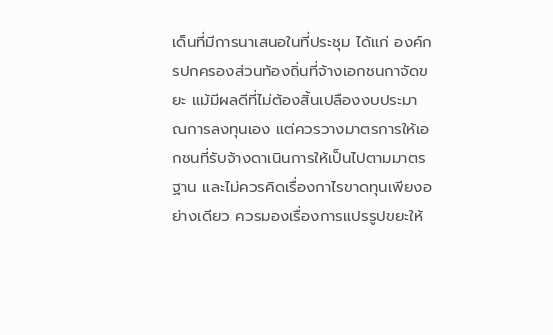เด็นที่มีการนาเสนอในที่ประชุม ได้แก่ องค์กรปกครองส่วนท้องถิ่นที่จ้างเอกชนกาจัดขยะ แม้มีผลดีที่ไม่ต้องสิ้นเปลืองงบประมาณการลงทุนเอง แต่ควรวางมาตรการให้เอกชนที่รับจ้างดาเนินการให้เป็นไปตามมาตรฐาน และไม่ควรคิดเรื่องกาไรขาดทุนเพียงอย่างเดียว ควรมองเรื่องการแปรรูปขยะให้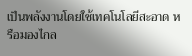เป็นพลังงานโดยใช้เทคโนโลยีสะอาด หรือมองไกล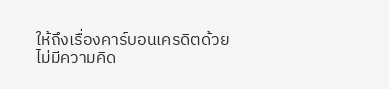ให้ถึงเรื่องคาร์บอนเครดิตด้วย
ไม่มีความคิด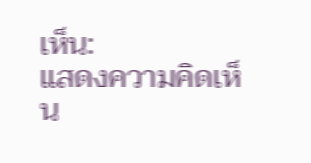เห็น:
แสดงความคิดเห็น